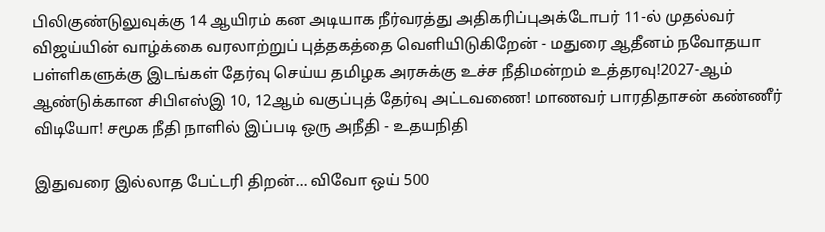பிலிகுண்டுலுவுக்கு 14 ஆயிரம் கன அடியாக நீர்வரத்து அதிகரிப்புஅக்டோபர் 11-ல் முதல்வர் விஜய்யின் வாழ்க்கை வரலாற்றுப் புத்தகத்தை வெளியிடுகிறேன் - மதுரை ஆதீனம் நவோதயா பள்ளிகளுக்கு இடங்கள் தேர்வு செய்ய தமிழக அரசுக்கு உச்ச நீதிமன்றம் உத்தரவு!2027-ஆம் ஆண்டுக்கான சிபிஎஸ்இ 10, 12ஆம் வகுப்புத் தேர்வு அட்டவணை! மாணவர் பாரதிதாசன் கண்ணீர் விடியோ! சமூக நீதி நாளில் இப்படி ஒரு அநீதி - உதயநிதி

இதுவரை இல்லாத பேட்டரி திறன்... விவோ ஒய் 500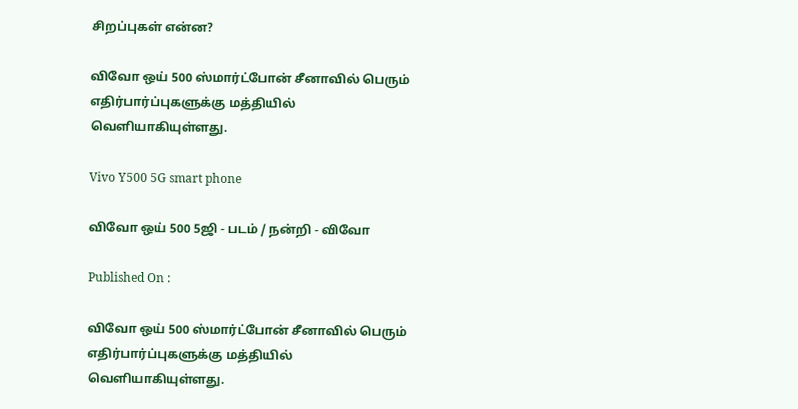சிறப்புகள் என்ன?

விவோ ஒய் 500 ஸ்மார்ட்போன் சீனாவில் பெரும் எதிர்பார்ப்புகளுக்கு மத்தியில் வெளியாகியுள்ளது.

Vivo Y500 5G smart phone

விவோ ஒய் 500 5ஜி - படம் / நன்றி - விவோ

Published On :

விவோ ஒய் 500 ஸ்மார்ட்போன் சீனாவில் பெரும் எதிர்பார்ப்புகளுக்கு மத்தியில் வெளியாகியுள்ளது.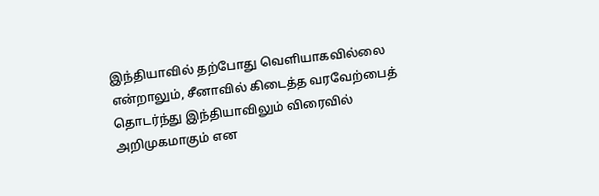இந்தியாவில் தற்போது வெளியாகவில்லை என்றாலும், சீனாவில் கிடைத்த வரவேற்பைத் தொடர்ந்து இந்தியாவிலும் விரைவில் அறிமுகமாகும் என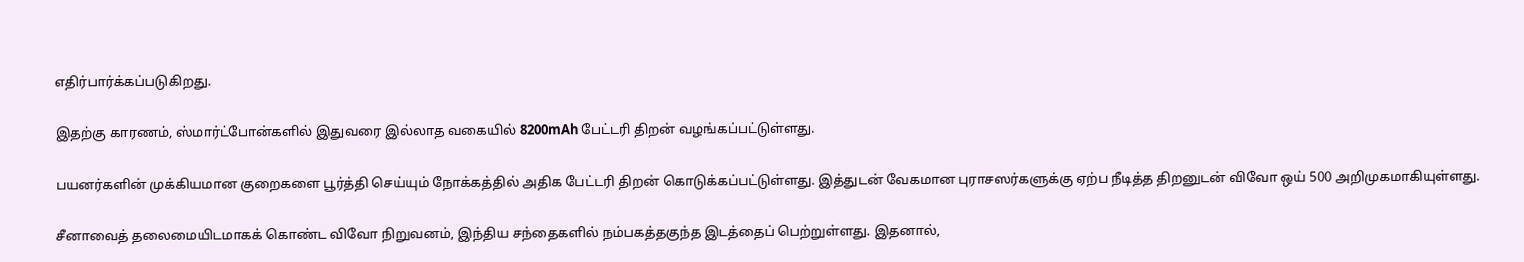எதிர்பார்க்கப்படுகிறது.

இதற்கு காரணம், ஸ்மார்ட்போன்களில் இதுவரை இல்லாத வகையில் 8200mAh பேட்டரி திறன் வழங்கப்பட்டுள்ளது.

பயனர்களின் முக்கியமான குறைகளை பூர்த்தி செய்யும் நோக்கத்தில் அதிக பேட்டரி திறன் கொடுக்கப்பட்டுள்ளது. இத்துடன் வேகமான புராசஸர்களுக்கு ஏற்ப நீடித்த திறனுடன் விவோ ஒய் 500 அறிமுகமாகியுள்ளது.

சீனாவைத் தலைமையிடமாகக் கொண்ட விவோ நிறுவனம், இந்திய சந்தைகளில் நம்பகத்தகுந்த இடத்தைப் பெற்றுள்ளது. இதனால்,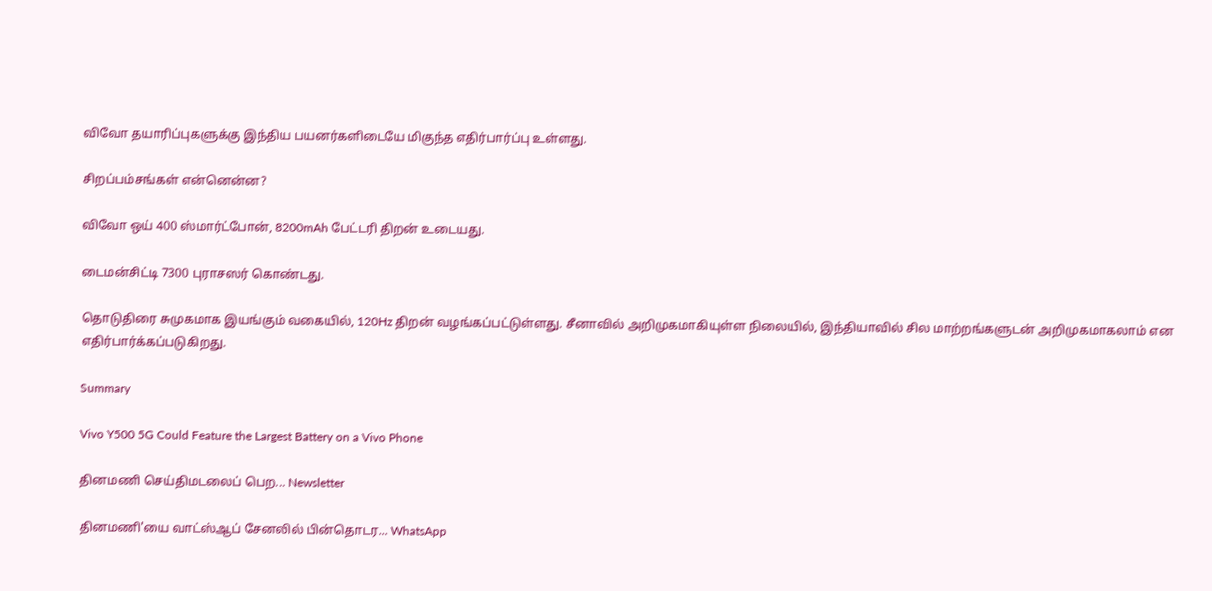விவோ தயாரிப்புகளுக்கு இந்திய பயனர்களிடையே மிகுந்த எதிர்பார்ப்பு உள்ளது.

சிறப்பம்சங்கள் என்னென்ன?

விவோ ஒய் 400 ஸ்மார்ட்போன், 8200mAh பேட்டரி திறன் உடையது.

டைமன்சிட்டி 7300 புராசஸர் கொண்டது.

தொடுதிரை சுமுகமாக இயங்கும் வகையில், 120Hz திறன் வழங்கப்பட்டுள்ளது. சீனாவில் அறிமுகமாகியுள்ள நிலையில், இந்தியாவில் சில மாற்றங்களுடன் அறிமுகமாகலாம் என எதிர்பார்க்கப்படுகிறது.

Summary

Vivo Y500 5G Could Feature the Largest Battery on a Vivo Phone

தினமணி செய்திமடலைப் பெற... Newsletter

தினமணி'யை வாட்ஸ்ஆப் சேனலில் பின்தொடர... WhatsApp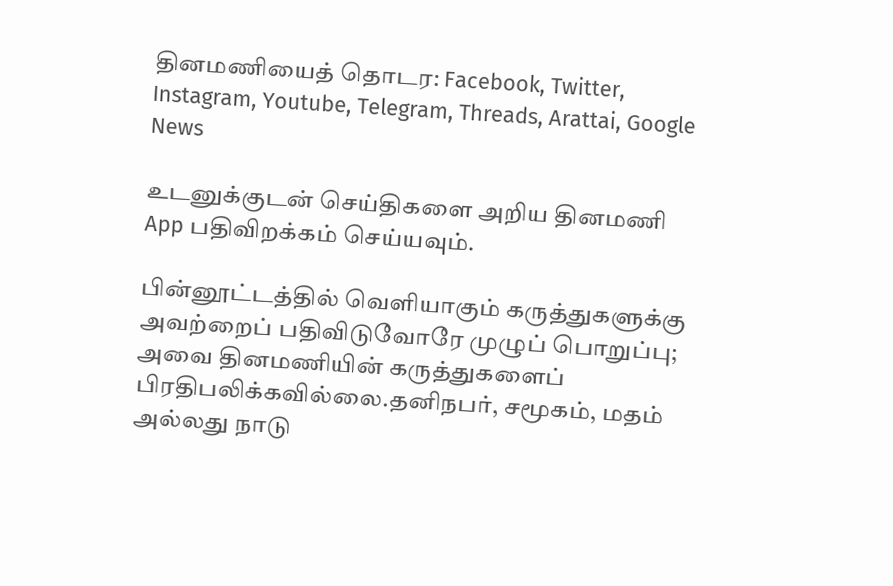தினமணியைத் தொடர: Facebook, Twitter, Instagram, Youtube, Telegram, Threads, Arattai, Google News

உடனுக்குடன் செய்திகளை அறிய தினமணி App பதிவிறக்கம் செய்யவும்.

பின்னூட்டத்தில் வெளியாகும் கருத்துகளுக்கு அவற்றைப் பதிவிடுவோரே முழுப் பொறுப்பு; அவை தினமணியின் கருத்துகளைப் பிரதிபலிக்கவில்லை.தனிநபர், சமூகம், மதம் அல்லது நாடு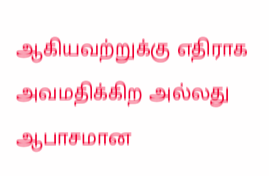ஆகியவற்றுக்கு எதிராக அவமதிக்கிற அல்லது ஆபாசமான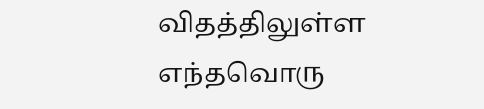விதத்திலுள்ள எந்தவொரு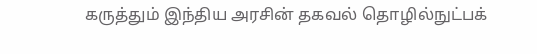கருத்தும் இந்திய அரசின் தகவல் தொழில்நுட்பக்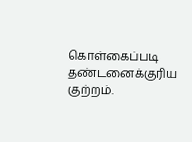கொள்கைப்படி தண்டனைக்குரிய குற்றம்.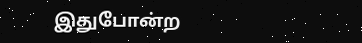இதுபோன்ற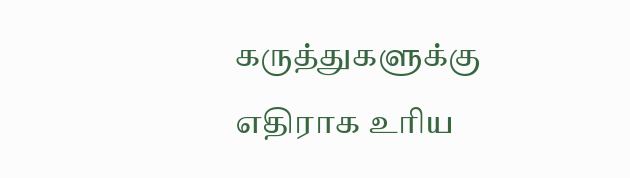கருத்துகளுக்கு எதிராக உரிய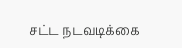சட்ட நடவடிக்கை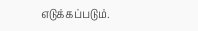எடுக்கப்படும்.